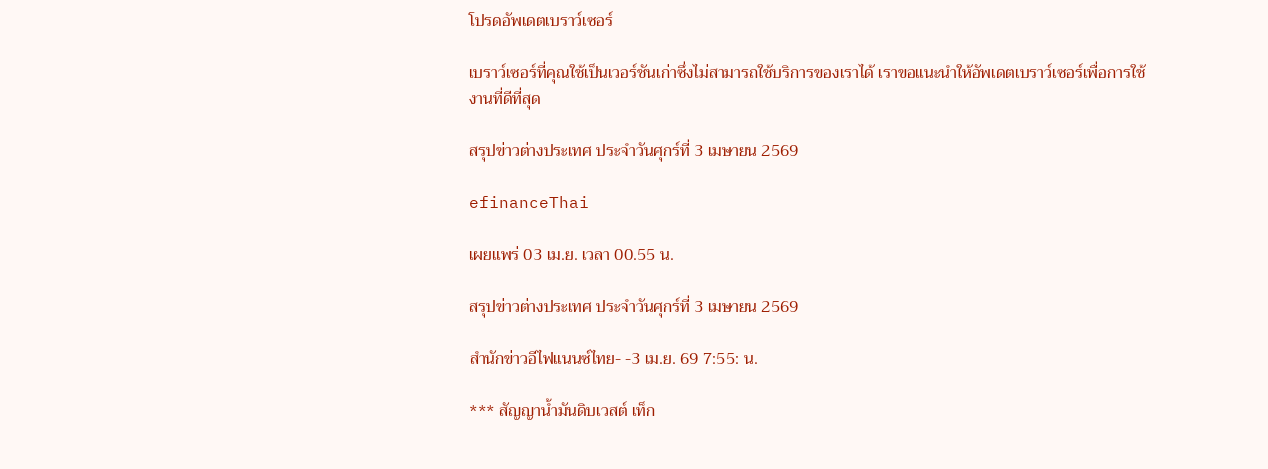โปรดอัพเดตเบราว์เซอร์

เบราว์เซอร์ที่คุณใช้เป็นเวอร์ชันเก่าซึ่งไม่สามารถใช้บริการของเราได้ เราขอแนะนำให้อัพเดตเบราว์เซอร์เพื่อการใช้งานที่ดีที่สุด

สรุปข่าวต่างประเทศ ประจำวันศุกร์ที่ 3 เมษายน 2569

efinanceThai

เผยแพร่ 03 เม.ย. เวลา 00.55 น.

สรุปข่าวต่างประเทศ ประจำวันศุกร์ที่ 3 เมษายน 2569

สำนักข่าวอีไฟแนนซ์ไทย- -3 เม.ย. 69 7:55: น.

*** สัญญาน้ำมันดิบเวสต์ เท็ก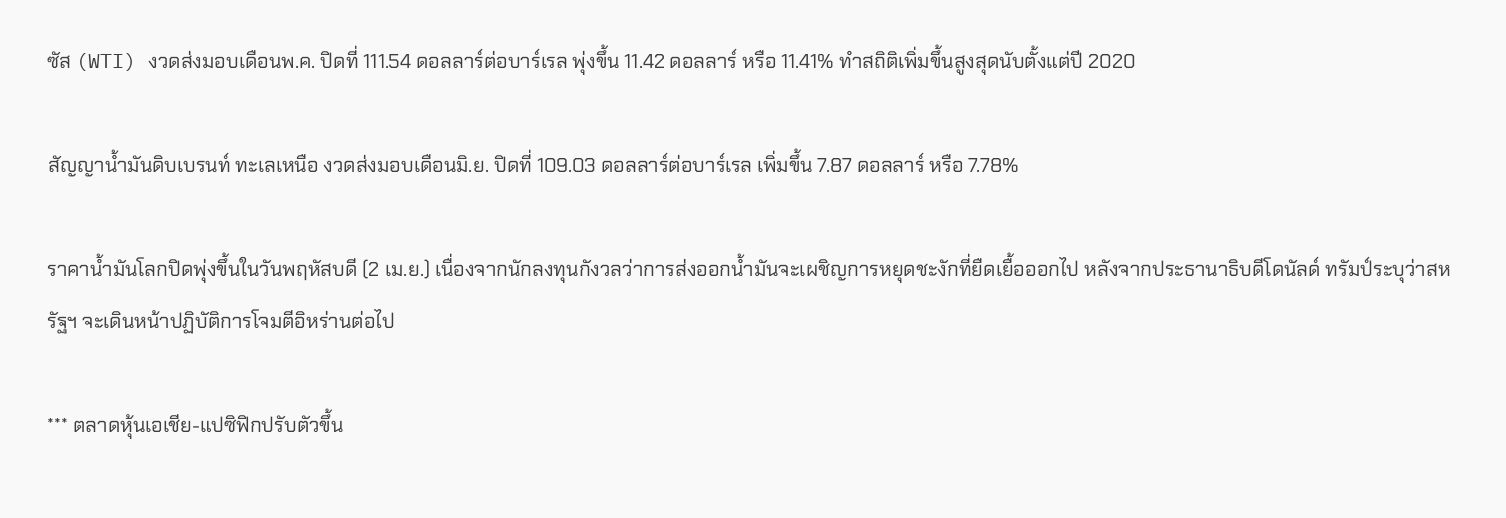ซัส (WTI) งวดส่งมอบเดือนพ.ค. ปิดที่ 111.54 ดอลลาร์ต่อบาร์เรล พุ่งขึ้น 11.42 ดอลลาร์ หรือ 11.41% ทำสถิติเพิ่มขึ้นสูงสุดนับตั้งแต่ปี 2020

สัญญาน้ำมันดิบเบรนท์ ทะเลเหนือ งวดส่งมอบเดือนมิ.ย. ปิดที่ 109.03 ดอลลาร์ต่อบาร์เรล เพิ่มขึ้น 7.87 ดอลลาร์ หรือ 7.78%

ราคาน้ำมันโลกปิดพุ่งขึ้นในวันพฤหัสบดี (2 เม.ย.) เนื่องจากนักลงทุนกังวลว่าการส่งออกน้ำมันจะเผชิญการหยุดชะงักที่ยืดเยื้อออกไป หลังจากประธานาธิบดีโดนัลด์ ทรัมป์ระบุว่าสหรัฐฯ จะเดินหน้าปฏิบัติการโจมตีอิหร่านต่อไป

*** ตลาดหุ้นเอเชีย-แปซิฟิกปรับตัวขึ้น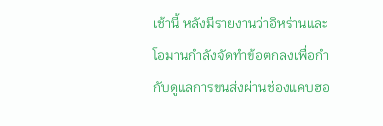เช้านี้ หลังมีรายงานว่าอิหร่านและโอมานกำลังจัดทำข้อตกลงเพื่อกำกับดูแลการขนส่งผ่านช่องแคบฮอ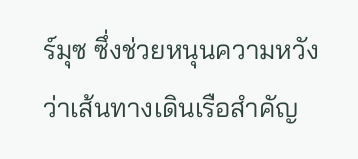ร์มุซ ซึ่งช่วยหนุนความหวังว่าเส้นทางเดินเรือสำคัญ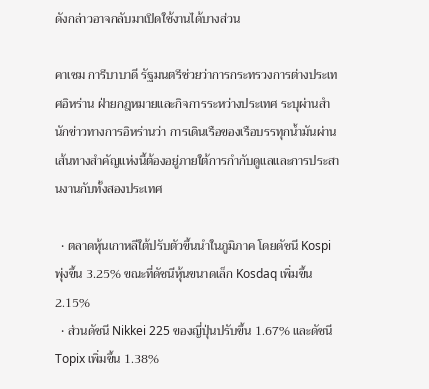ดังกล่าวอาจกลับมาเปิดใช้งานได้บางส่วน

คาเซม การีบาบาดี รัฐมนตรีช่วยว่าการกระทรวงการต่างประเทศอิหร่าน ฝ่ายกฎหมายและกิจการระหว่างประเทศ ระบุผ่านสำนักข่าวทางการอิหร่านว่า การเดินเรือของเรือบรรทุกน้ำมันผ่านเส้นทางสำคัญแห่งนี้ต้องอยู่ภายใต้การกำกับดูแลและการประสานงานกับทั้งสองประเทศ

  • ตลาดหุ้นเกาหลีใต้ปรับตัวขึ้นนำในภูมิภาค โดยดัชนี Kospi พุ่งขึ้น 3.25% ขณะที่ดัชนีหุ้นขนาดเล็ก Kosdaq เพิ่มขึ้น 2.15%
  • ส่วนดัชนี Nikkei 225 ของญี่ปุ่นปรับขึ้น 1.67% และดัชนี Topix เพิ่มขึ้น 1.38%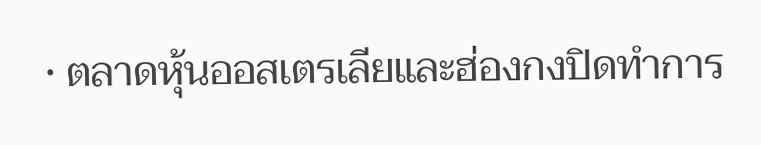• ตลาดหุ้นออสเตรเลียและฮ่องกงปิดทำการ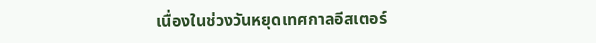เนื่องในช่วงวันหยุดเทศกาลอีสเตอร์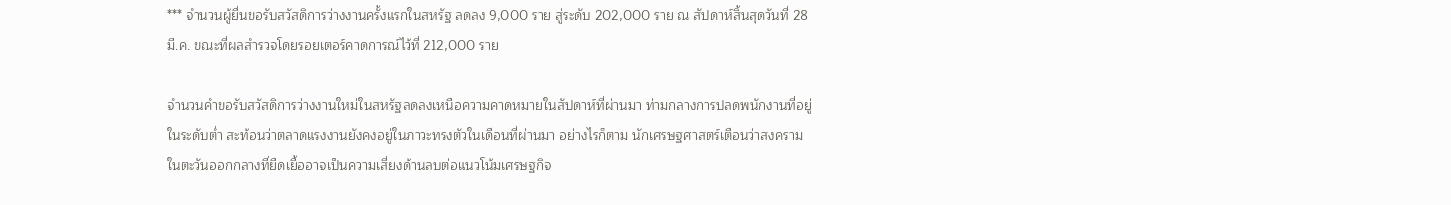*** จำนวนผู้ยื่นขอรับสวัสดิการว่างงานครั้งแรกในสหรัฐ ลดลง 9,000 ราย สู่ระดับ 202,000 ราย ณ สัปดาห์สิ้นสุดวันที่ 28 มี.ค. ขณะที่ผลสำรวจโดยรอยเตอร์คาดการณ์ไว้ที่ 212,000 ราย

จำนวนคำขอรับสวัสดิการว่างงานใหม่ในสหรัฐลดลงเหนือความคาดหมายในสัปดาห์ที่ผ่านมา ท่ามกลางการปลดพนักงานที่อยู่ในระดับต่ำ สะท้อนว่าตลาดแรงงานยังคงอยู่ในภาวะทรงตัวในเดือนที่ผ่านมา อย่างไรก็ตาม นักเศรษฐศาสตร์เตือนว่าสงครามในตะวันออกกลางที่ยืดเยื้ออาจเป็นความเสี่ยงด้านลบต่อแนวโน้มเศรษฐกิจ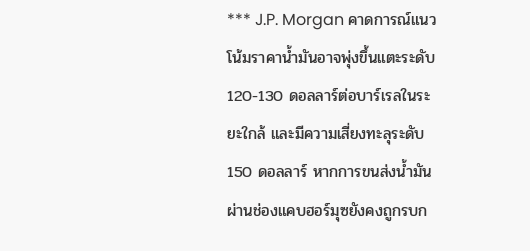*** J.P. Morgan คาดการณ์แนวโน้มราคาน้ำมันอาจพุ่งขึ้นแตะระดับ 120-130 ดอลลาร์ต่อบาร์เรลในระยะใกล้ และมีความเสี่ยงทะลุระดับ 150 ดอลลาร์ หากการขนส่งน้ำมันผ่านช่องแคบฮอร์มุซยังคงถูกรบก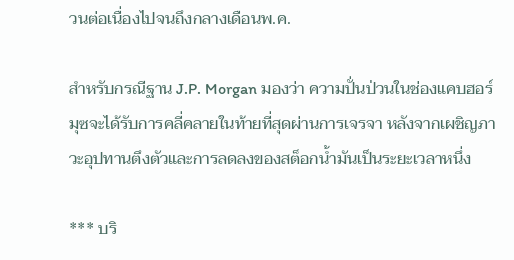วนต่อเนื่องไปจนถึงกลางเดือนพ.ค.

สำหรับกรณีฐาน J.P. Morgan มองว่า ความปั่นป่วนในช่องแคบฮอร์มุซจะได้รับการคลี่คลายในท้ายที่สุดผ่านการเจรจา หลังจากเผชิญภาวะอุปทานตึงตัวและการลดลงของสต็อกน้ำมันเป็นระยะเวลาหนึ่ง

*** บริ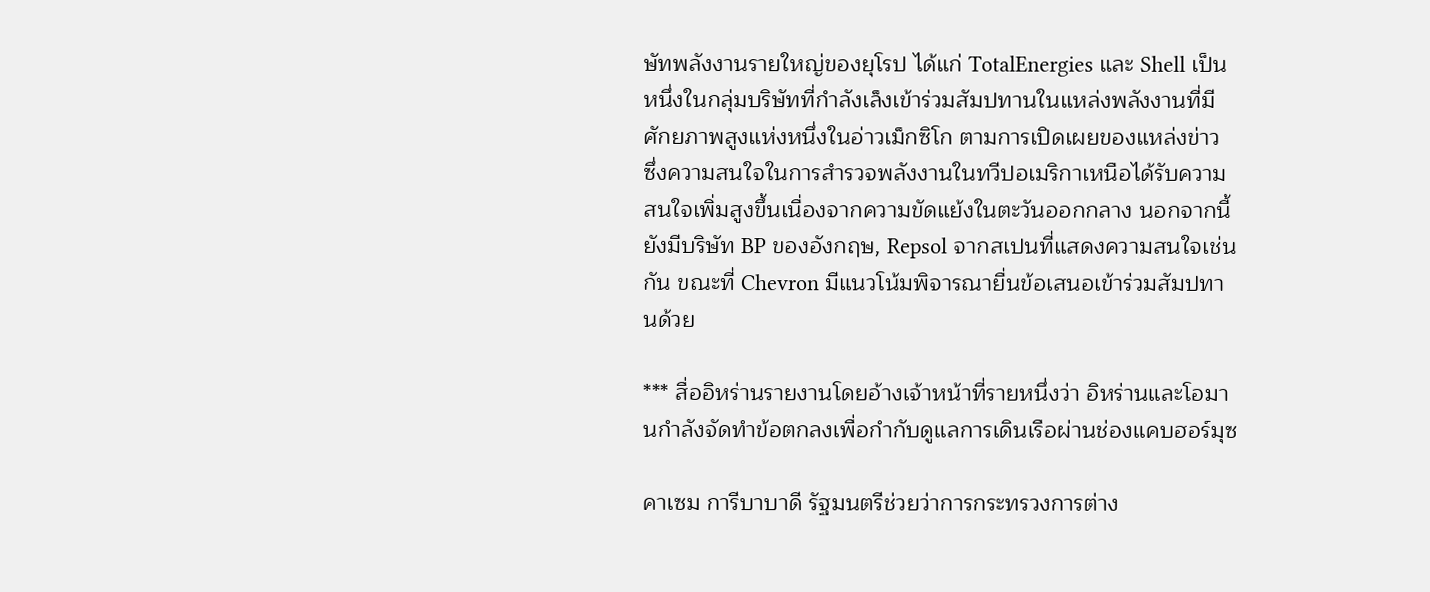ษัทพลังงานรายใหญ่ของยุโรป ได้แก่ TotalEnergies และ Shell เป็นหนึ่งในกลุ่มบริษัทที่กำลังเล็งเข้าร่วมสัมปทานในแหล่งพลังงานที่มีศักยภาพสูงแห่งหนึ่งในอ่าวเม็กซิโก ตามการเปิดเผยของแหล่งข่าว ซึ่งความสนใจในการสำรวจพลังงานในทวีปอเมริกาเหนือได้รับความสนใจเพิ่มสูงขึ้นเนื่องจากความขัดแย้งในตะวันออกกลาง นอกจากนี้ ยังมีบริษัท BP ของอังกฤษ, Repsol จากสเปนที่แสดงความสนใจเช่นกัน ขณะที่ Chevron มีแนวโน้มพิจารณายื่นข้อเสนอเข้าร่วมสัมปทานด้วย

*** สื่ออิหร่านรายงานโดยอ้างเจ้าหน้าที่รายหนึ่งว่า อิหร่านและโอมานกำลังจัดทำข้อตกลงเพื่อกำกับดูแลการเดินเรือผ่านช่องแคบฮอร์มุซ

คาเซม การีบาบาดี รัฐมนตรีช่วยว่าการกระทรวงการต่าง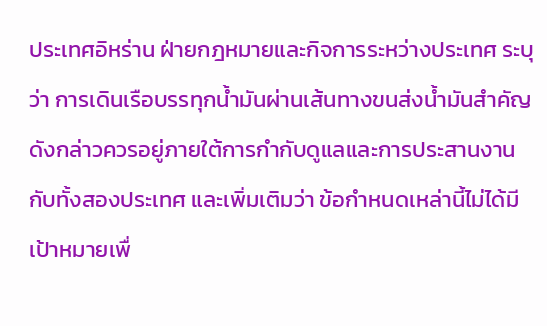ประเทศอิหร่าน ฝ่ายกฎหมายและกิจการระหว่างประเทศ ระบุว่า การเดินเรือบรรทุกน้ำมันผ่านเส้นทางขนส่งน้ำมันสำคัญดังกล่าวควรอยู่ภายใต้การกำกับดูแลและการประสานงานกับทั้งสองประเทศ และเพิ่มเติมว่า ข้อกำหนดเหล่านี้ไม่ได้มีเป้าหมายเพื่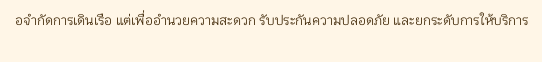อจำกัดการเดินเรือ แต่เพื่ออำนวยความสะดวก รับประกันความปลอดภัย และยกระดับการให้บริการ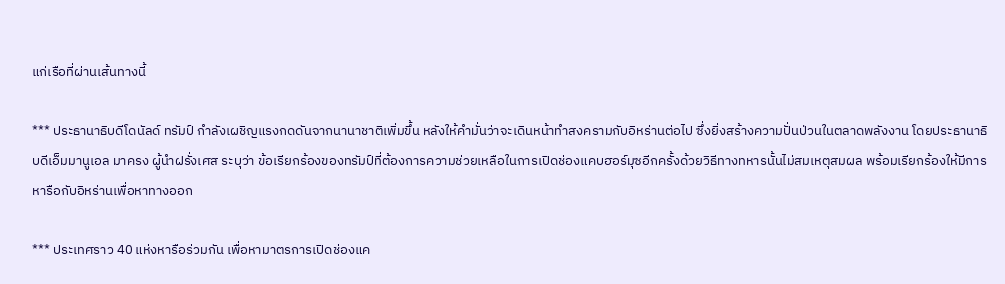แก่เรือที่ผ่านเส้นทางนี้

*** ประธานาธิบดีโดนัลด์ ทรัมป์ กำลังเผชิญแรงกดดันจากนานาชาติเพิ่มขึ้น หลังให้คำมั่นว่าจะเดินหน้าทำสงครามกับอิหร่านต่อไป ซึ่งยิ่งสร้างความปั่นป่วนในตลาดพลังงาน โดยประธานาธิบดีเอ็มมานูเอล มาครง ผู้นำฝรั่งเศส ระบุว่า ข้อเรียกร้องของทรัมป์ที่ต้องการความช่วยเหลือในการเปิดช่องแคบฮอร์มุซอีกครั้งด้วยวิธีทางทหารนั้นไม่สมเหตุสมผล พร้อมเรียกร้องให้มีการหารือกับอิหร่านเพื่อหาทางออก

*** ประเทศราว 40 แห่งหารือร่วมกัน เพื่อหามาตรการเปิดช่องแค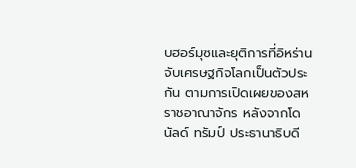บฮอร์มุซและยุติการที่อิหร่านจับเศรษฐกิจโลกเป็นตัวประกัน ตามการเปิดเผยของสหราชอาณาจักร หลังจากโดนัลด์ ทรัมป์ ประธานาธิบดี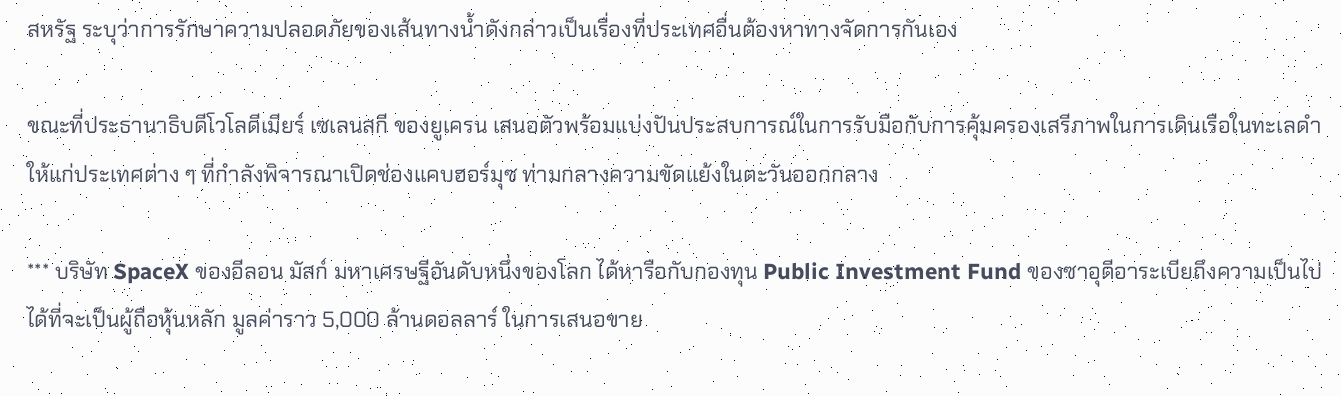สหรัฐ ระบุว่าการรักษาความปลอดภัยของเส้นทางน้ำดังกล่าวเป็นเรื่องที่ประเทศอื่นต้องหาทางจัดการกันเอง

ขณะที่ประธานาธิบดีโวโลดีเมียร์ เซเลนสกี ของยูเครน เสนอตัวพร้อมแบ่งปันประสบการณ์ในการรับมือกับการคุ้มครองเสรีภาพในการเดินเรือในทะเลดำให้แก่ประเทศต่าง ๆ ที่กำลังพิจารณาเปิดช่องแคบฮอร์มุซ ท่ามกลางความขัดแย้งในตะวันออกกลาง

*** บริษัท SpaceX ของอีลอน มัสก์ มหาเศรษฐีอันดับหนึ่งของโลก ได้หารือกับกองทุน Public Investment Fund ของซาอุดีอาระเบียถึงความเป็นไปได้ที่จะเป็นผู้ถือหุ้นหลัก มูลค่าราว 5,000 ล้านดอลลาร์ ในการเสนอขาย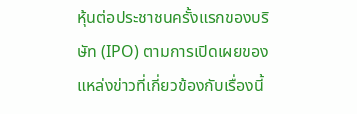หุ้นต่อประชาชนครั้งแรกของบริษัท (IPO) ตามการเปิดเผยของแหล่งข่าวที่เกี่ยวข้องกับเรื่องนี้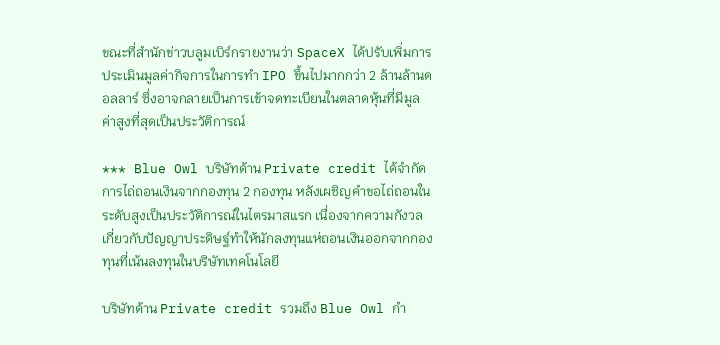ขณะที่สำนักข่าวบลูมเบิร์กรายงานว่า SpaceX ได้ปรับเพิ่มการประเมินมูลค่ากิจการในการทำ IPO ขึ้นไปมากกว่า 2 ล้านล้านดอลลาร์ ซึ่งอาจกลายเป็นการเข้าจดทะเบียนในตลาดหุ้นที่มีมูลค่าสูงที่สุดเป็นประวัติการณ์

*** Blue Owl บริษัทด้าน Private credit ได้จำกัดการไถ่ถอนเงินจากกองทุน 2 กองทุน หลังเผชิญคำขอไถ่ถอนในระดับสูงเป็นประวัติการณ์ในไตรมาสแรก เนื่องจากความกังวลเกี่ยวกับปัญญาประดิษฐ์ทำให้นักลงทุนแห่ถอนเงินออกจากกองทุนที่เน้นลงทุนในบริษัทเทคโนโลยี

บริษัทด้าน Private credit รวมถึง Blue Owl กำ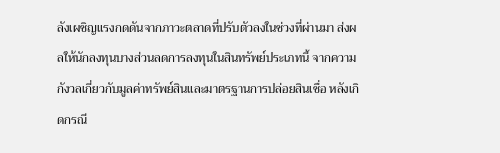ลังเผชิญแรงกดดันจากภาวะตลาดที่ปรับตัวลงในช่วงที่ผ่านมา ส่งผลให้นักลงทุนบางส่วนลดการลงทุนในสินทรัพย์ประเภทนี้ จากความกังวลเกี่ยวกับมูลค่าทรัพย์สินและมาตรฐานการปล่อยสินเชื่อ หลังเกิดกรณี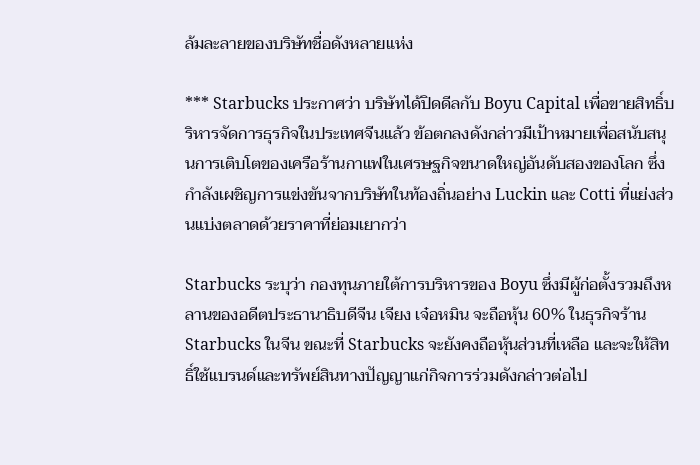ล้มละลายของบริษัทชื่อดังหลายแห่ง

*** Starbucks ประกาศว่า บริษัทได้ปิดดีลกับ Boyu Capital เพื่อขายสิทธิ์บริหารจัดการธุรกิจในประเทศจีนแล้ว ข้อตกลงดังกล่าวมีเป้าหมายเพื่อสนับสนุนการเติบโตของเครือร้านกาแฟในเศรษฐกิจขนาดใหญ่อันดับสองของโลก ซึ่งกำลังเผชิญการแข่งขันจากบริษัทในท้องถิ่นอย่าง Luckin และ Cotti ที่แย่งส่วนแบ่งตลาดด้วยราคาที่ย่อมเยากว่า

Starbucks ระบุว่า กองทุนภายใต้การบริหารของ Boyu ซึ่งมีผู้ก่อตั้งรวมถึงหลานของอดีตประธานาธิบดีจีน เจียง เจ๋อหมิน จะถือหุ้น 60% ในธุรกิจร้าน Starbucks ในจีน ขณะที่ Starbucks จะยังคงถือหุ้นส่วนที่เหลือ และจะให้สิทธิ์ใช้แบรนด์และทรัพย์สินทางปัญญาแก่กิจการร่วมดังกล่าวต่อไป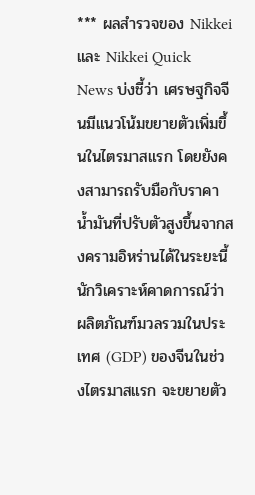*** ผลสำรวจของ Nikkei และ Nikkei Quick News บ่งชี้ว่า เศรษฐกิจจีนมีแนวโน้มขยายตัวเพิ่มขึ้นในไตรมาสแรก โดยยังคงสามารถรับมือกับราคาน้ำมันที่ปรับตัวสูงขึ้นจากสงครามอิหร่านได้ในระยะนี้ นักวิเคราะห์คาดการณ์ว่า ผลิตภัณฑ์มวลรวมในประเทศ (GDP) ของจีนในช่วงไตรมาสแรก จะขยายตัว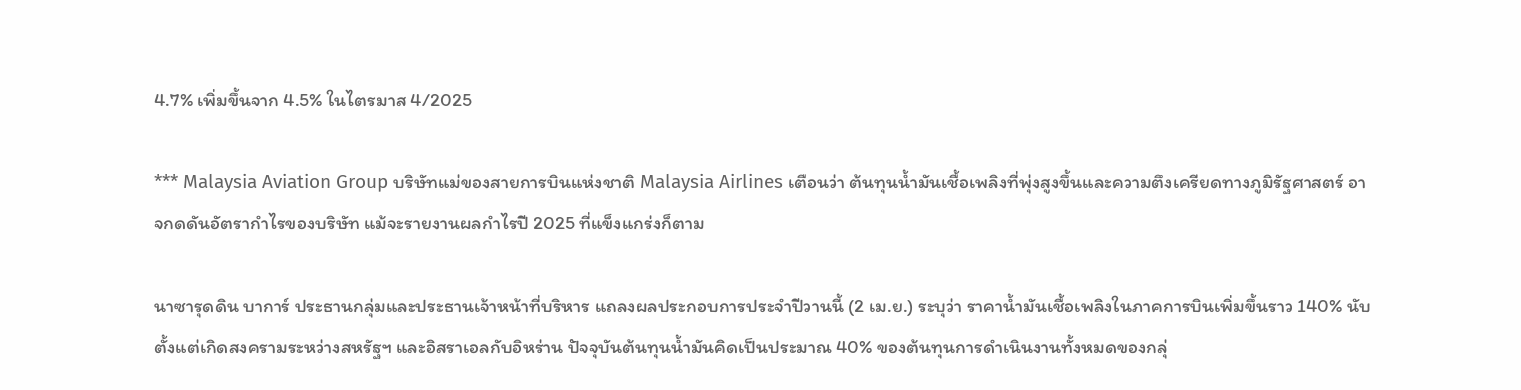4.7% เพิ่มขึ้นจาก 4.5% ในไตรมาส 4/2025

*** Malaysia Aviation Group บริษัทแม่ของสายการบินแห่งชาติ Malaysia Airlines เตือนว่า ต้นทุนน้ำมันเชื้อเพลิงที่พุ่งสูงขึ้นและความตึงเครียดทางภูมิรัฐศาสตร์ อาจกดดันอัตรากำไรของบริษัท แม้จะรายงานผลกำไรปี 2025 ที่แข็งแกร่งก็ตาม

นาซารุดดิน บาการ์ ประธานกลุ่มและประธานเจ้าหน้าที่บริหาร แถลงผลประกอบการประจำปีวานนี้ (2 เม.ย.) ระบุว่า ราคาน้ำมันเชื้อเพลิงในภาคการบินเพิ่มขึ้นราว 140% นับตั้งแต่เกิดสงครามระหว่างสหรัฐฯ และอิสราเอลกับอิหร่าน ปัจจุบันต้นทุนน้ำมันคิดเป็นประมาณ 40% ของต้นทุนการดำเนินงานทั้งหมดของกลุ่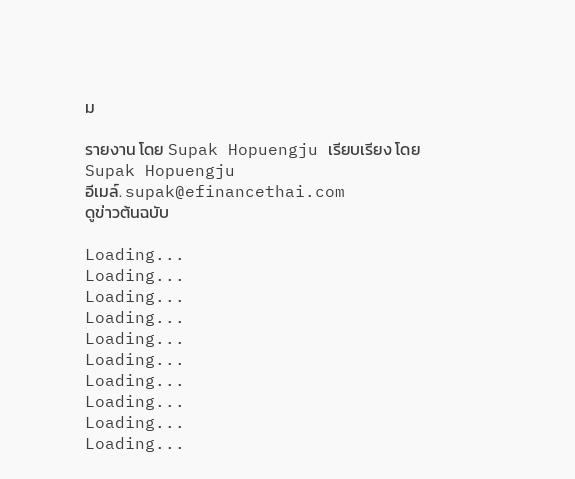ม

รายงาน โดย Supak Hopuengju เรียบเรียง โดย Supak Hopuengju
อีเมล์. supak@efinancethai.com
ดูข่าวต้นฉบับ

Loading...
Loading...
Loading...
Loading...
Loading...
Loading...
Loading...
Loading...
Loading...
Loading...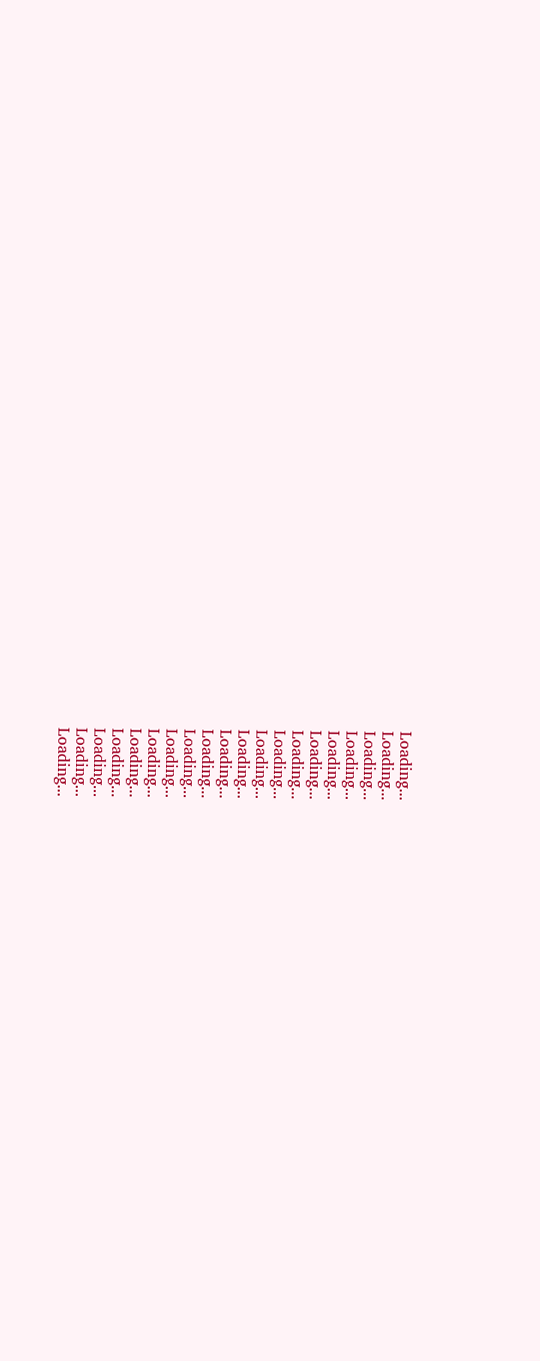Loading...
Loading...
Loading...
Loading...
Loading...
Loading...
Loading...
Loading...
Loading...
Loading...
Loading...
Loading...
Loading...
Loading...
Loading...
Loading...
Loading...
Loading...
Loading...
Loading...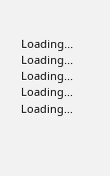Loading...
Loading...
Loading...
Loading...
Loading...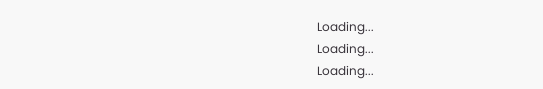Loading...
Loading...
Loading...